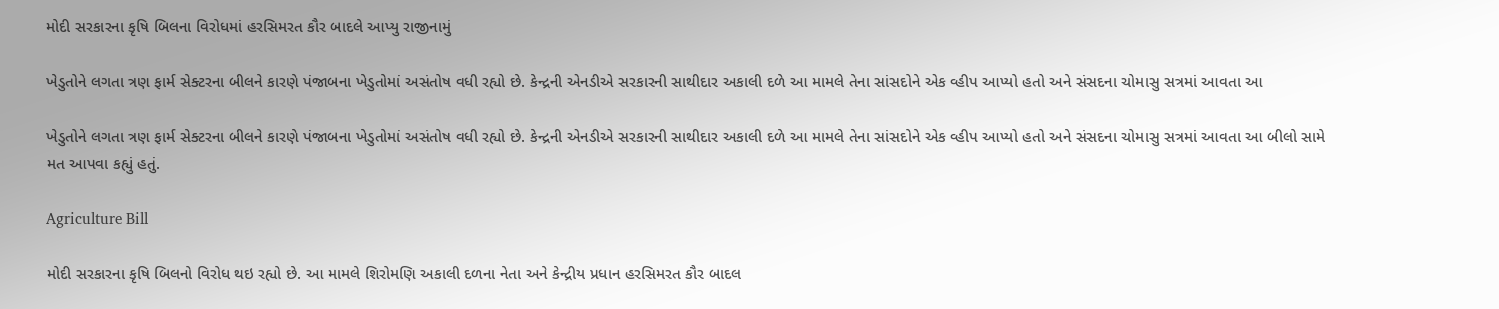મોદી સરકારના કૃષિ બિલના વિરોધમાં હરસિમરત કૌર બાદલે આપ્યુ રાજીનામું

ખેડુતોને લગતા ત્રણ ફાર્મ સેક્ટરના બીલને કારણે પંજાબના ખેડુતોમાં અસંતોષ વધી રહ્યો છે. કેન્દ્રની એનડીએ સરકારની સાથીદાર અકાલી દળે આ મામલે તેના સાંસદોને એક વ્હીપ આપ્યો હતો અને સંસદના ચોમાસુ સત્રમાં આવતા આ

ખેડુતોને લગતા ત્રણ ફાર્મ સેક્ટરના બીલને કારણે પંજાબના ખેડુતોમાં અસંતોષ વધી રહ્યો છે. કેન્દ્રની એનડીએ સરકારની સાથીદાર અકાલી દળે આ મામલે તેના સાંસદોને એક વ્હીપ આપ્યો હતો અને સંસદના ચોમાસુ સત્રમાં આવતા આ બીલો સામે મત આપવા કહ્યું હતું.

Agriculture Bill

મોદી સરકારના કૃષિ બિલનો વિરોધ થઇ રહ્યો છે. આ મામલે શિરોમણિ અકાલી દળના નેતા અને કેન્દ્રીય પ્રધાન હરસિમરત કૌર બાદલ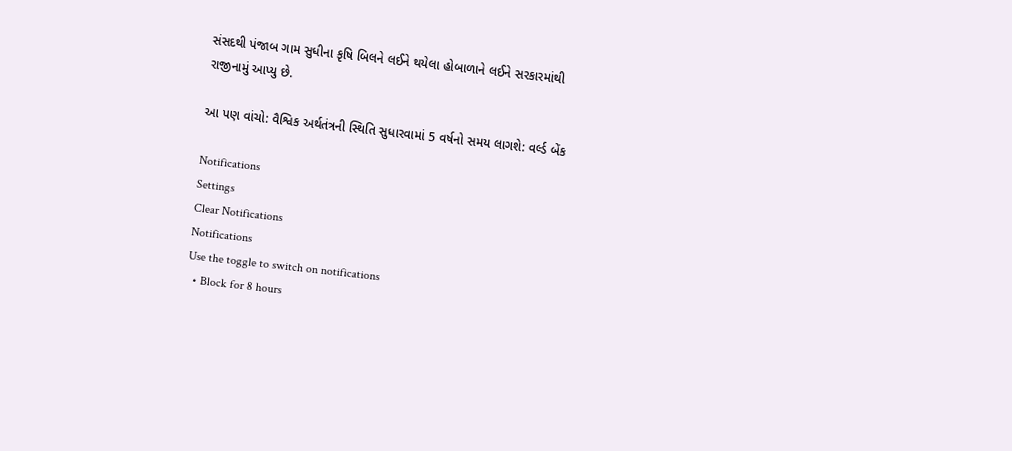સંસદથી પંજાબ ગામ સુધીના કૃષિ બિલને લઈને થયેલા હોબાળાને લઈને સરકારમાંથી રાજીનામું આપ્યુ છે.

આ પણ વાંચો: વૈશ્વિક અર્થતંત્રની સ્થિતિ સુધારવામાં 5 વર્ષનો સમય લાગશે: વર્લ્ડ બેંક

Notifications
Settings
Clear Notifications
Notifications
Use the toggle to switch on notifications
  • Block for 8 hours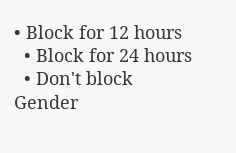• Block for 12 hours
  • Block for 24 hours
  • Don't block
Gender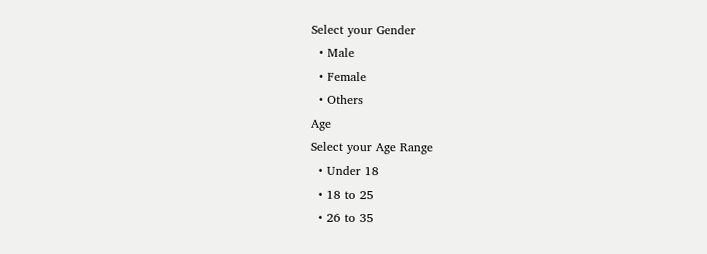Select your Gender
  • Male
  • Female
  • Others
Age
Select your Age Range
  • Under 18
  • 18 to 25
  • 26 to 35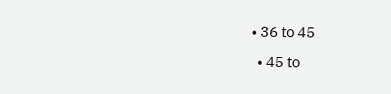• 36 to 45
  • 45 to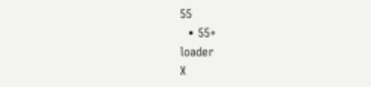55
  • 55+
loader
X